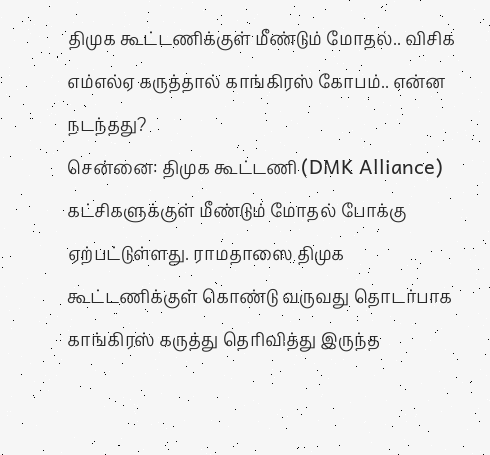திமுக கூட்டணிக்குள் மீண்டும் மோதல்.. விசிக எம்எல்ஏ கருத்தால் காங்கிரஸ் கோபம்.. என்ன நடந்தது?
சென்னை: திமுக கூட்டணி (DMK Alliance) கட்சிகளுக்குள் மீண்டும் மோதல் போக்கு ஏற்பட்டுள்ளது. ராமதாஸை திமுக கூட்டணிக்குள் கொண்டு வருவது தொடர்பாக காங்கிரஸ் கருத்து தெரிவித்து இருந்த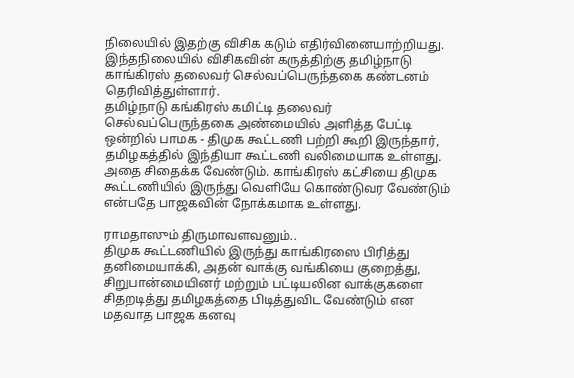நிலையில் இதற்கு விசிக கடும் எதிர்வினையாற்றியது. இந்தநிலையில் விசிகவின் கருத்திற்கு தமிழ்நாடு காங்கிரஸ் தலைவர் செல்வப்பெருந்தகை கண்டனம் தெரிவித்துள்ளார்.
தமிழ்நாடு கங்கிரஸ் கமிட்டி தலைவர் செல்வப்பெருந்தகை அண்மையில் அளித்த பேட்டி ஒன்றில் பாமக - திமுக கூட்டணி பற்றி கூறி இருந்தார், தமிழகத்தில் இந்தியா கூட்டணி வலிமையாக உள்ளது. அதை சிதைக்க வேண்டும். காங்கிரஸ் கட்சியை திமுக கூட்டணியில் இருந்து வெளியே கொண்டுவர வேண்டும் என்பதே பாஜகவின் நோக்கமாக உள்ளது.

ராமதாஸும் திருமாவளவனும்..
திமுக கூட்டணியில் இருந்து காங்கிரஸை பிரித்து தனிமையாக்கி, அதன் வாக்கு வங்கியை குறைத்து, சிறுபான்மையினர் மற்றும் பட்டியலின வாக்குகளை சிதறடித்து தமிழகத்தை பிடித்துவிட வேண்டும் என மதவாத பாஜக கனவு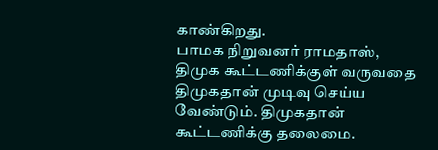காண்கிறது.
பாமக நிறுவனர் ராமதாஸ், திமுக கூட்டணிக்குள் வருவதை திமுகதான் முடிவு செய்ய வேண்டும். திமுகதான் கூட்டணிக்கு தலைமை.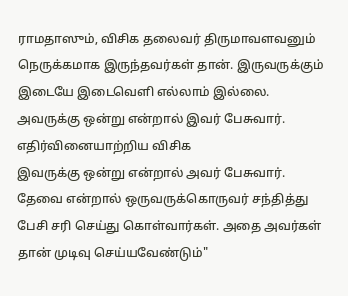ராமதாஸும், விசிக தலைவர் திருமாவளவனும் நெருக்கமாக இருந்தவர்கள் தான். இருவருக்கும் இடையே இடைவெளி எல்லாம் இல்லை. அவருக்கு ஒன்று என்றால் இவர் பேசுவார்.
எதிர்வினையாற்றிய விசிக
இவருக்கு ஒன்று என்றால் அவர் பேசுவார். தேவை என்றால் ஒருவருக்கொருவர் சந்தித்து பேசி சரி செய்து கொள்வார்கள். அதை அவர்கள் தான் முடிவு செய்யவேண்டும்"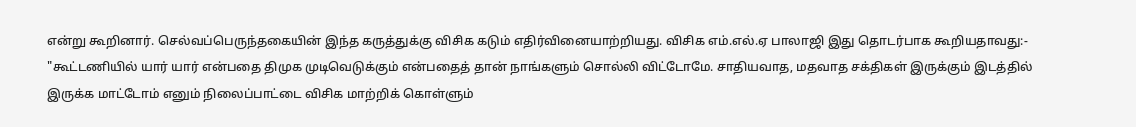என்று கூறினார். செல்வப்பெருந்தகையின் இந்த கருத்துக்கு விசிக கடும் எதிர்வினையாற்றியது. விசிக எம்.எல்.ஏ பாலாஜி இது தொடர்பாக கூறியதாவது:-
"கூட்டணியில் யார் யார் என்பதை திமுக முடிவெடுக்கும் என்பதைத் தான் நாங்களும் சொல்லி விட்டோமே. சாதியவாத, மதவாத சக்திகள் இருக்கும் இடத்தில் இருக்க மாட்டோம் எனும் நிலைப்பாட்டை விசிக மாற்றிக் கொள்ளும்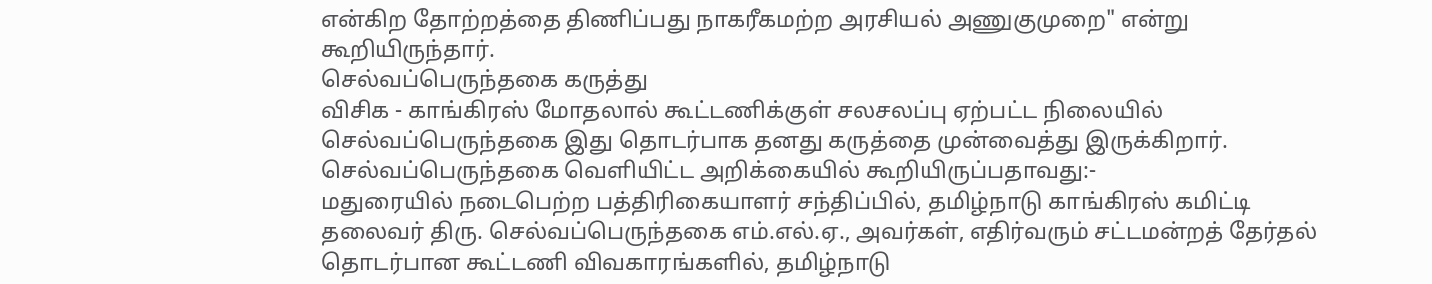என்கிற தோற்றத்தை திணிப்பது நாகரீகமற்ற அரசியல் அணுகுமுறை" என்று கூறியிருந்தார்.
செல்வப்பெருந்தகை கருத்து
விசிக - காங்கிரஸ் மோதலால் கூட்டணிக்குள் சலசலப்பு ஏற்பட்ட நிலையில் செல்வப்பெருந்தகை இது தொடர்பாக தனது கருத்தை முன்வைத்து இருக்கிறார். செல்வப்பெருந்தகை வெளியிட்ட அறிக்கையில் கூறியிருப்பதாவது:-
மதுரையில் நடைபெற்ற பத்திரிகையாளர் சந்திப்பில், தமிழ்நாடு காங்கிரஸ் கமிட்டி தலைவர் திரு. செல்வப்பெருந்தகை எம்.எல்.ஏ., அவர்கள், எதிர்வரும் சட்டமன்றத் தேர்தல் தொடர்பான கூட்டணி விவகாரங்களில், தமிழ்நாடு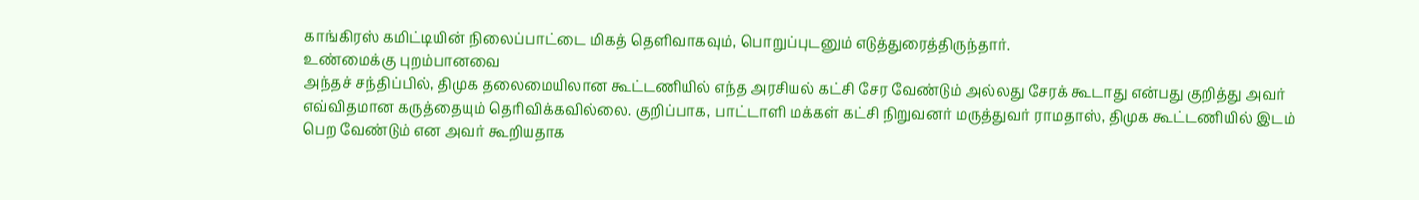காங்கிரஸ் கமிட்டியின் நிலைப்பாட்டை மிகத் தெளிவாகவும், பொறுப்புடனும் எடுத்துரைத்திருந்தார்.
உண்மைக்கு புறம்பானவை
அந்தச் சந்திப்பில், திமுக தலைமையிலான கூட்டணியில் எந்த அரசியல் கட்சி சேர வேண்டும் அல்லது சேரக் கூடாது என்பது குறித்து அவர் எவ்விதமான கருத்தையும் தெரிவிக்கவில்லை. குறிப்பாக, பாட்டாளி மக்கள் கட்சி நிறுவனர் மருத்துவர் ராமதாஸ், திமுக கூட்டணியில் இடம் பெற வேண்டும் என அவர் கூறியதாக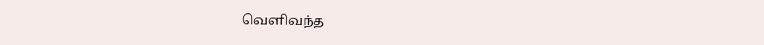வெளிவந்த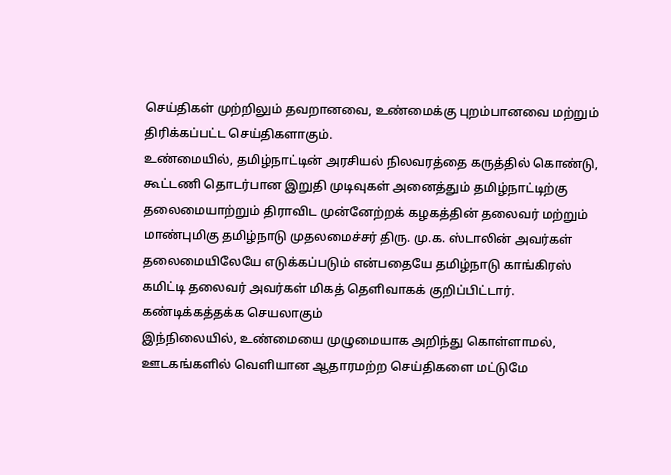செய்திகள் முற்றிலும் தவறானவை, உண்மைக்கு புறம்பானவை மற்றும் திரிக்கப்பட்ட செய்திகளாகும்.
உண்மையில், தமிழ்நாட்டின் அரசியல் நிலவரத்தை கருத்தில் கொண்டு, கூட்டணி தொடர்பான இறுதி முடிவுகள் அனைத்தும் தமிழ்நாட்டிற்கு தலைமையாற்றும் திராவிட முன்னேற்றக் கழகத்தின் தலைவர் மற்றும் மாண்புமிகு தமிழ்நாடு முதலமைச்சர் திரு. மு.க. ஸ்டாலின் அவர்கள் தலைமையிலேயே எடுக்கப்படும் என்பதையே தமிழ்நாடு காங்கிரஸ் கமிட்டி தலைவர் அவர்கள் மிகத் தெளிவாகக் குறிப்பிட்டார்.
கண்டிக்கத்தக்க செயலாகும்
இந்நிலையில், உண்மையை முழுமையாக அறிந்து கொள்ளாமல், ஊடகங்களில் வெளியான ஆதாரமற்ற செய்திகளை மட்டுமே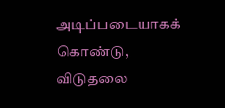அடிப்படையாகக் கொண்டு, விடுதலை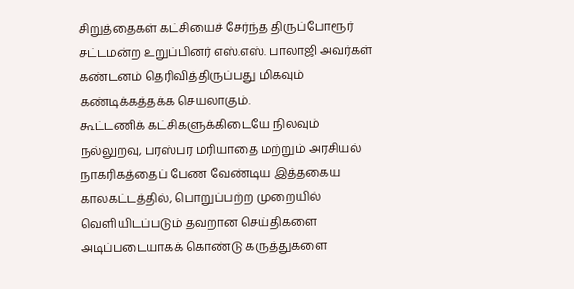சிறுத்தைகள் கட்சியைச் சேர்ந்த திருப்போரூர் சட்டமன்ற உறுப்பினர் எஸ்.எஸ். பாலாஜி அவர்கள் கண்டனம் தெரிவித்திருப்பது மிகவும் கண்டிக்கத்தக்க செயலாகும்.
கூட்டணிக் கட்சிகளுக்கிடையே நிலவும் நல்லுறவு, பரஸ்பர மரியாதை மற்றும் அரசியல் நாகரிகத்தைப் பேண வேண்டிய இத்தகைய காலகட்டத்தில், பொறுப்பற்ற முறையில் வெளியிடப்படும் தவறான செய்திகளை அடிப்படையாகக் கொண்டு கருத்துகளை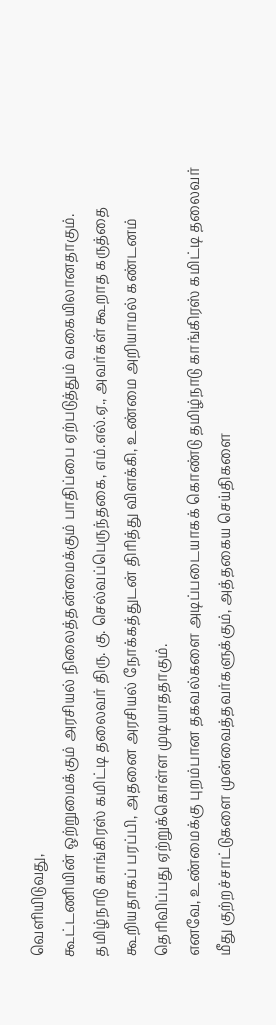வெளியிடுவது,
கூட்டணியின் ஒற்றுமைக்கும் அரசியல் நிலைத்தன்மைக்கும் பாதிப்பை ஏற்படுத்தும் வகையிலானதாகும். தமிழ்நாடு காங்கிரஸ் கமிட்டி தலைவர் திரு. கு. செல்வப்பெருந்தகை, எம்.எல்.ஏ., அவர்கள் கூறாத கருத்தை கூறியதாகப் பரப்பி, அதனை அரசியல் நோக்கத்துடன் திரித்து விளக்கி, உண்மை அறியாமல் கண்டனம் தெரிவிப்பது ஏற்றுக்கொள்ள முடியாததாகும்.
எனவே, உண்மைக்கு புறம்பான தகவல்களை அடிப்படையாகக் கொண்டு தமிழ்நாடு காங்கிரஸ் கமிட்டி தலைவர் மீது குற்றச்சாட்டுகளை முன்வைத்தவர்களுக்கும், அத்தகைய செய்திகளை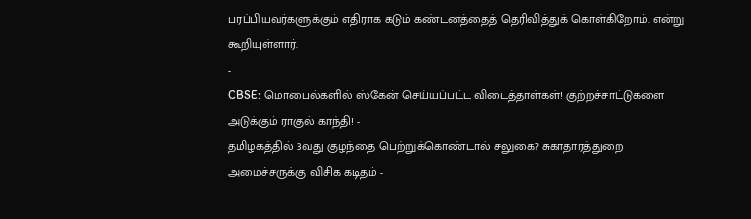பரப்பியவர்களுக்கும் எதிராக கடும் கண்டனத்தைத் தெரிவித்துக் கொள்கிறோம். என்று கூறியுள்ளார்.
-
CBSE: மொபைல்களில் ஸ்கேன் செய்யப்பட்ட விடைத்தாள்கள்! குற்றச்சாட்டுகளை அடுக்கும் ராகுல் காந்தி! -
தமிழகத்தில் 3வது குழந்தை பெற்றுக்கொண்டால் சலுகை? சுகாதாரத்துறை அமைச்சருக்கு விசிக கடிதம் -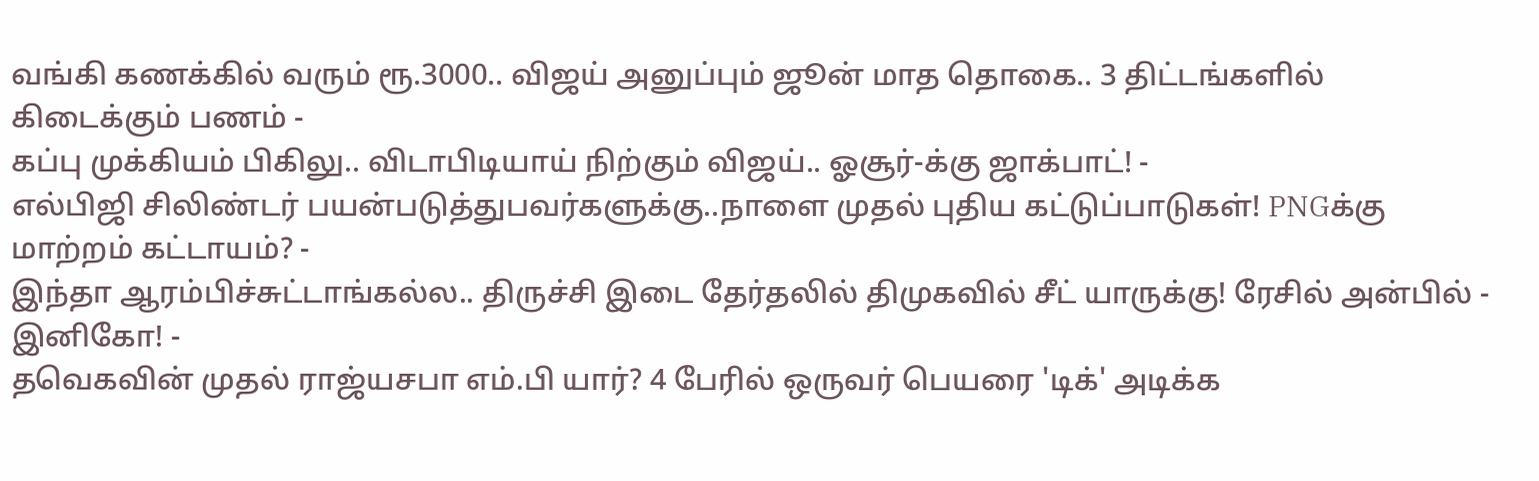வங்கி கணக்கில் வரும் ரூ.3000.. விஜய் அனுப்பும் ஜூன் மாத தொகை.. 3 திட்டங்களில் கிடைக்கும் பணம் -
கப்பு முக்கியம் பிகிலு.. விடாபிடியாய் நிற்கும் விஜய்.. ஓசூர்-க்கு ஜாக்பாட்! -
எல்பிஜி சிலிண்டர் பயன்படுத்துபவர்களுக்கு..நாளை முதல் புதிய கட்டுப்பாடுகள்! PNGக்கு மாற்றம் கட்டாயம்? -
இந்தா ஆரம்பிச்சுட்டாங்கல்ல.. திருச்சி இடை தேர்தலில் திமுகவில் சீட் யாருக்கு! ரேசில் அன்பில் - இனிகோ! -
தவெகவின் முதல் ராஜ்யசபா எம்.பி யார்? 4 பேரில் ஒருவர் பெயரை 'டிக்' அடிக்க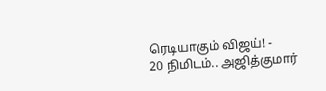ரெடியாகும் விஜய்! -
20 நிமிடம்.. அஜித்குமார்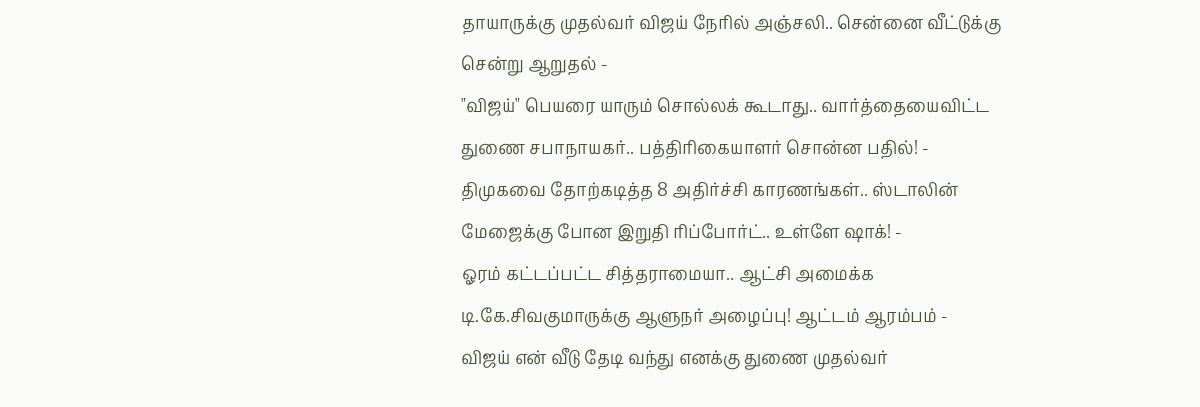தாயாருக்கு முதல்வர் விஜய் நேரில் அஞ்சலி.. சென்னை வீட்டுக்கு சென்று ஆறுதல் -
"விஜய்" பெயரை யாரும் சொல்லக் கூடாது.. வார்த்தையைவிட்ட துணை சபாநாயகர்.. பத்திரிகையாளர் சொன்ன பதில்! -
திமுகவை தோற்கடித்த 8 அதிர்ச்சி காரணங்கள்.. ஸ்டாலின் மேஜைக்கு போன இறுதி ரிப்போர்ட்.. உள்ளே ஷாக்! -
ஓரம் கட்டப்பட்ட சித்தராமையா.. ஆட்சி அமைக்க டி.கே.சிவகுமாருக்கு ஆளுநர் அழைப்பு! ஆட்டம் ஆரம்பம் -
விஜய் என் வீடு தேடி வந்து எனக்கு துணை முதல்வர்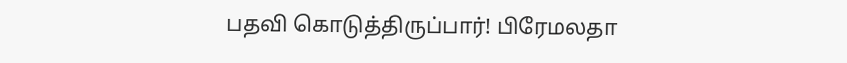பதவி கொடுத்திருப்பார்! பிரேமலதா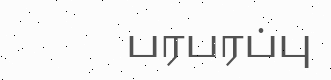பரபரப்பு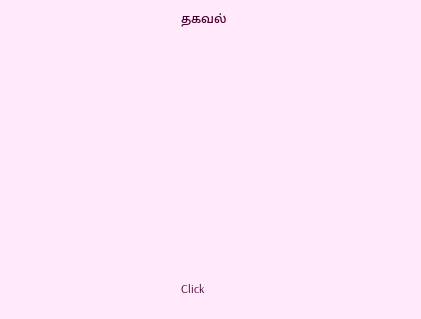தகவல்












Click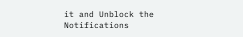it and Unblock the Notifications